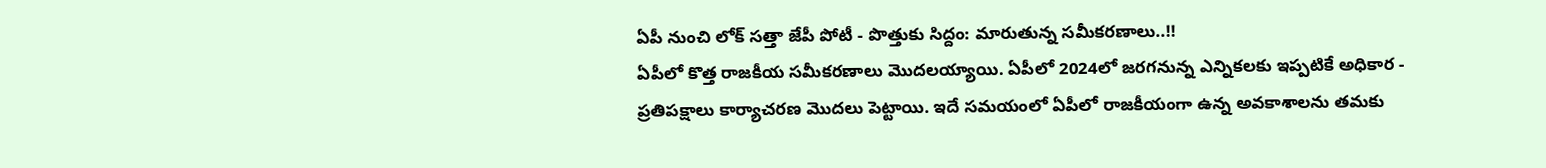ఏపీ నుంచి లోక్ సత్తా జేపీ పోటీ - పొత్తుకు సిద్దం: మారుతున్న సమీకరణాలు..!!
ఏపీలో కొత్త రాజకీయ సమీకరణాలు మొదలయ్యాయి. ఏపీలో 2024లో జరగనున్న ఎన్నికలకు ఇప్పటికే అధికార - ప్రతిపక్షాలు కార్యాచరణ మొదలు పెట్టాయి. ఇదే సమయంలో ఏపీలో రాజకీయంగా ఉన్న అవకాశాలను తమకు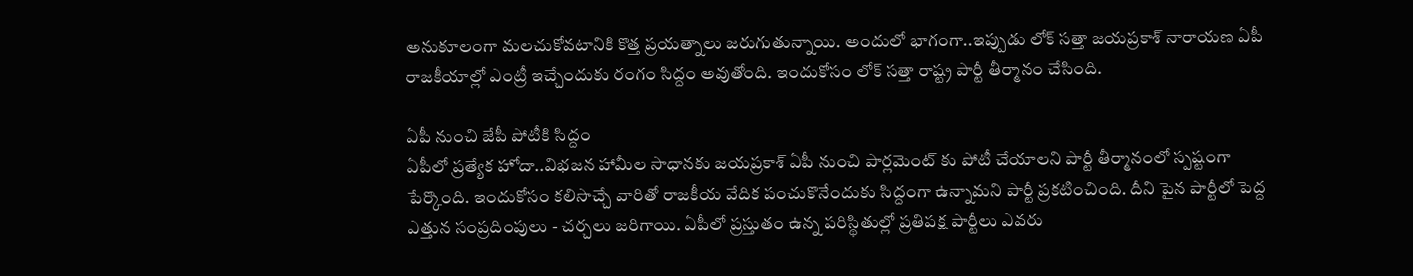అనుకూలంగా మలచుకోవటానికి కొత్త ప్రయత్నాలు జరుగుతున్నాయి. అందులో భాగంగా..ఇప్పుడు లోక్ సత్తా జయప్రకాశ్ నారాయణ ఏపీ రాజకీయాల్లో ఎంట్రీ ఇచ్చేందుకు రంగం సిద్దం అవుతోంది. ఇందుకోసం లోక్ సత్తా రాష్ట్ర పార్టీ తీర్మానం చేసింది.

ఏపీ నుంచి జేపీ పోటీకి సిద్దం
ఏపీలో ప్రత్యేక హోదా..విభజన హామీల సాధానకు జయప్రకాశ్ ఏపీ నుంచి పార్లమెంట్ కు పోటీ చేయాలని పార్టీ తీర్మానంలో స్పష్టంగా పేర్కొంది. ఇందుకోసం కలిసొచ్చే వారితో రాజకీయ వేదిక పంచుకొనేందుకు సిద్దంగా ఉన్నామని పార్టీ ప్రకటించింది. దీని పైన పార్టీలో పెద్ద ఎత్తున సంప్రదింపులు - చర్చలు జరిగాయి. ఏపీలో ప్రస్తుతం ఉన్న పరిస్థితుల్లో ప్రతిపక్ష పార్టీలు ఎవరు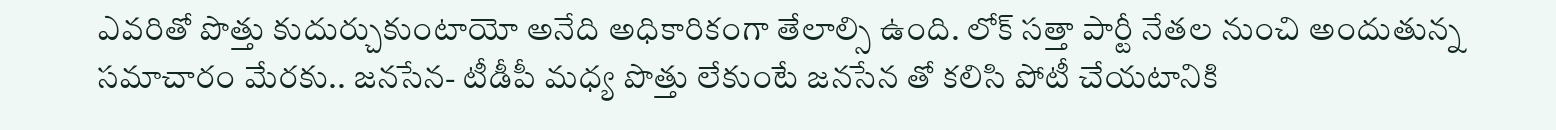ఎవరితో పొత్తు కుదుర్చుకుంటాయో అనేది అధికారికంగా తేలాల్సి ఉంది. లోక్ సత్తా పార్టీ నేతల నుంచి అందుతున్న సమాచారం మేరకు.. జనసేన- టీడీపీ మధ్య పొత్తు లేకుంటే జనసేన తో కలిసి పోటీ చేయటానికి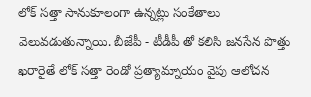లోక్ సత్తా సానుకూలంగా ఉన్నట్లు సంకేతాలు వెలువడుతున్నాయి. బీజేపీ - టీడీపీ తో కలిసి జనసేన పొత్తు ఖరారైతే లోక్ సత్తా రెండో ప్రత్యామ్నాయం వైపు ఆలోచన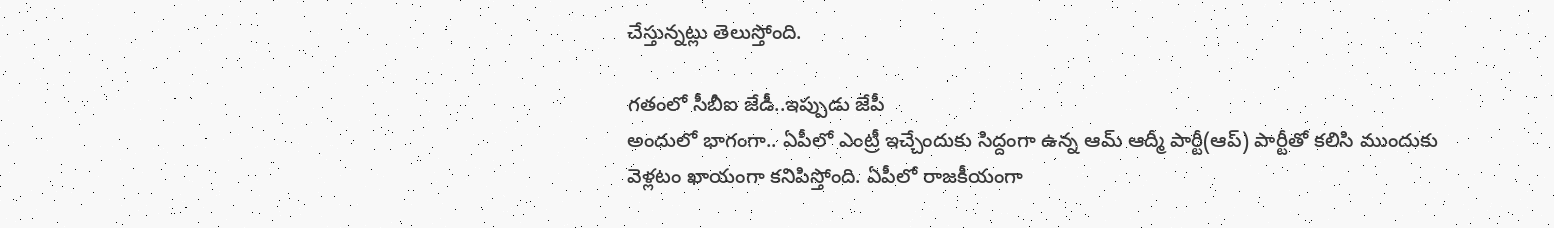చేస్తున్నట్లు తెలుస్తోంది.

గతంలో సీబీఐ జేడీ..ఇప్పుడు జేపీ
అందులో భాగంగా.. ఏపీలో ఎంట్రీ ఇచ్చేందుకు సిద్దంగా ఉన్న ఆమ్ ఆద్మీ పార్టీ(ఆప్) పార్టీతో కలిసి ముందుకు వెళ్లటం ఖాయంగా కనిపిస్తోంది. ఏపీలో రాజకీయంగా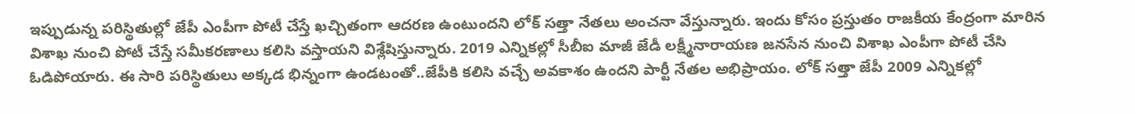ఇప్పుడున్న పరిస్థితుల్లో జేపీ ఎంపీగా పోటీ చేస్తే ఖచ్చితంగా ఆదరణ ఉంటుందని లోక్ సత్తా నేతలు అంచనా వేస్తున్నారు. ఇందు కోసం ప్రస్తుతం రాజకీయ కేంద్రంగా మారిన విశాఖ నుంచి పోటీ చేస్తే సమీకరణాలు కలిసి వస్తాయని విశ్లేషిస్తున్నారు. 2019 ఎన్నికల్లో సీబీఐ మాజీ జేడీ లక్ష్మీనారాయణ జనసేన నుంచి విశాఖ ఎంపీగా పోటీ చేసి ఓడిపోయారు. ఈ సారి పరిస్థితులు అక్కడ భిన్నంగా ఉండటంతో..జేపీకి కలిసి వచ్చే అవకాశం ఉందని పార్టీ నేతల అభిప్రాయం. లోక్ సత్తా జేపీ 2009 ఎన్నికల్లో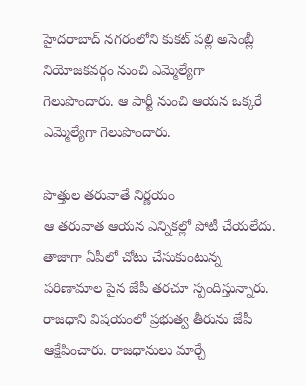హైదరాబాద్ నగరంలోని కుకట్ పల్లి అసెంబ్లీ నియోజకవర్గం నుంచి ఎమ్మెల్యేగా గెలుపొందారు. ఆ పార్టీ నుంచి ఆయన ఒక్కరే ఎమ్మెల్యేగా గెలుపొందారు.

పొత్తుల తరువాతే నిర్ణయం
ఆ తరువాత ఆయన ఎన్నికల్లో పోటీ చేయలేదు. తాజాగా ఏపీలో చోటు చేసుకుంటున్న పరిణామాల పైన జేపీ తరచూ స్పందిస్తున్నారు. రాజధాని విషయంలో ప్రభుత్వ తీరును జేపీ ఆక్షేపించారు. రాజధానులు మార్చే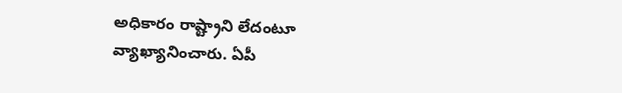అధికారం రాష్ట్రాని లేదంటూ వ్యాఖ్యానించారు. ఏపీ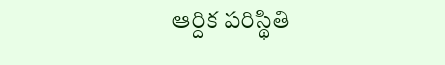ఆర్దిక పరిస్థితి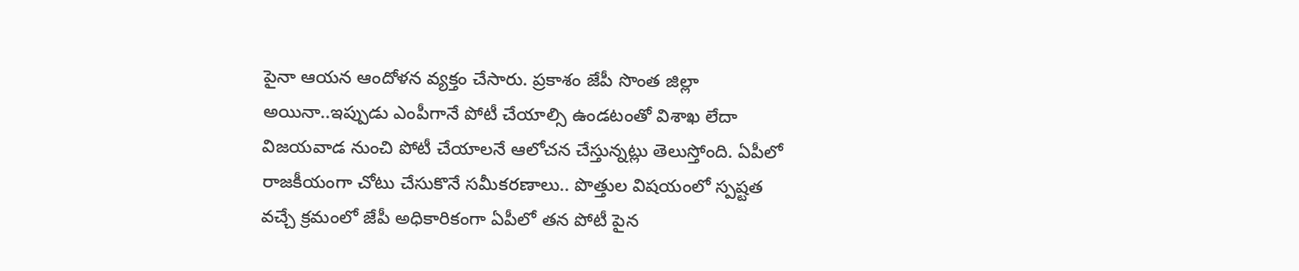పైనా ఆయన ఆందోళన వ్యక్తం చేసారు. ప్రకాశం జేపీ సొంత జిల్లా అయినా..ఇప్పుడు ఎంపీగానే పోటీ చేయాల్సి ఉండటంతో విశాఖ లేదా విజయవాడ నుంచి పోటీ చేయాలనే ఆలోచన చేస్తున్నట్లు తెలుస్తోంది. ఏపీలో రాజకీయంగా చోటు చేసుకొనే సమీకరణాలు.. పొత్తుల విషయంలో స్పష్టత వచ్చే క్రమంలో జేపీ అధికారికంగా ఏపీలో తన పోటీ పైన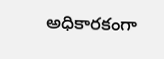అధికారకంగా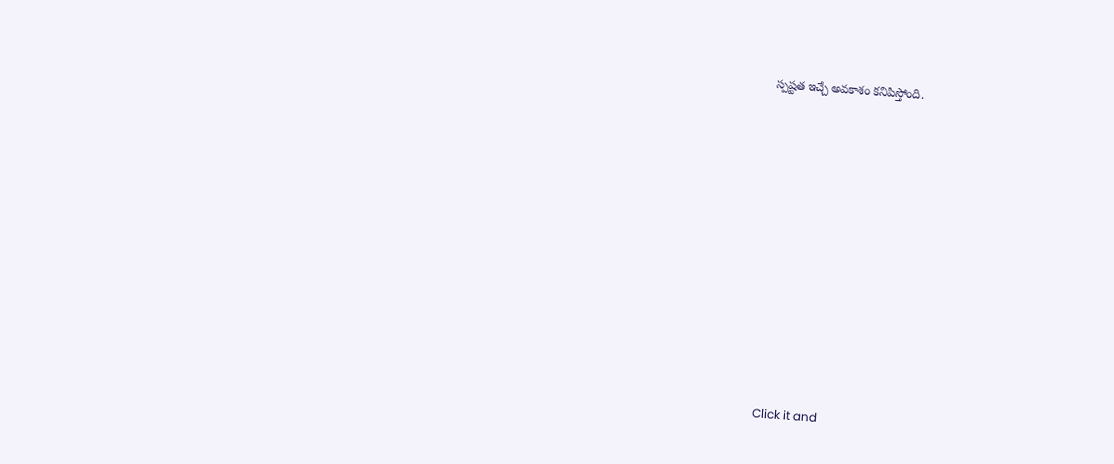స్పష్టత ఇచ్చే అవకాశం కనిపిస్తోంది.












Click it and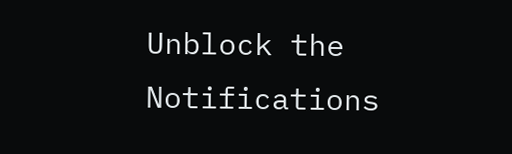Unblock the Notifications